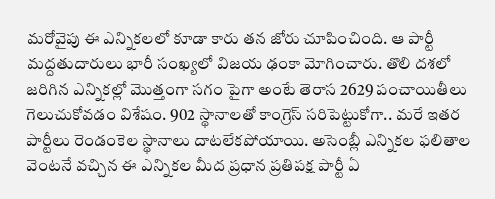మరోవైపు ఈ ఎన్నికలలో కూడా కారు తన జోరు చూపించింది. ఆ పార్టీ మద్దతుదారులు భారీ సంఖ్యలో విజయ ఢంకా మోగించారు. తొలి దశలో జరిగిన ఎన్నికల్లో మొత్తంగా సగం పైగా అంటే తెరాస 2629 పంచాయితీలు గెలుచుకోవడం విశేషం. 902 స్థానాలతో కాంగ్రెస్ సరిపెట్టుకోగా.. మరే ఇతర పార్టీలు రెండంకెల స్థానాలు దాటలేకపోయాయి. అసెంబ్లీ ఎన్నికల ఫలితాల వెంటనే వచ్చిన ఈ ఎన్నికల మీద ప్రధాన ప్రతిపక్ష పార్టీ ఏ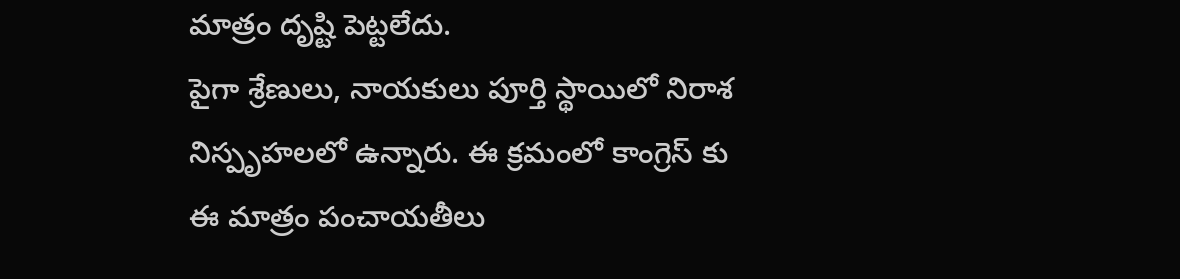మాత్రం దృష్టి పెట్టలేదు.
పైగా శ్రేణులు, నాయకులు పూర్తి స్థాయిలో నిరాశ నిస్పృహలలో ఉన్నారు. ఈ క్రమంలో కాంగ్రెస్ కు ఈ మాత్రం పంచాయతీలు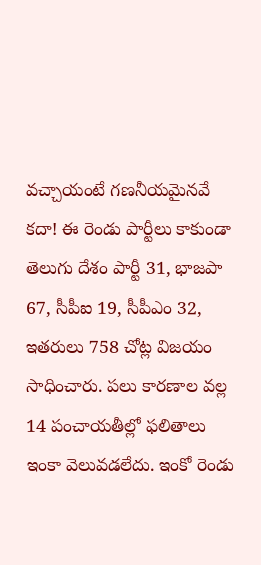వచ్చాయంటే గణనీయమైనవే కదా! ఈ రెండు పార్టీలు కాకుండా తెలుగు దేశం పార్టీ 31, భాజపా 67, సీపీఐ 19, సీపీఎం 32, ఇతరులు 758 చోట్ల విజయం సాధించారు. పలు కారణాల వల్ల 14 పంచాయతీల్లో ఫలితాలు ఇంకా వెలువడలేదు. ఇంకో రెండు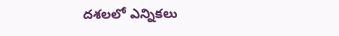దశలలో ఎన్నికలు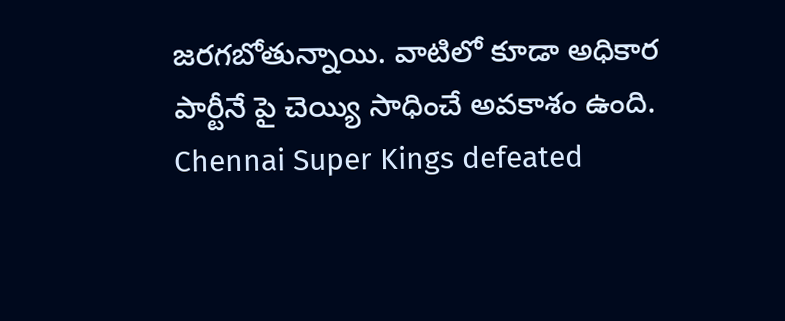జరగబోతున్నాయి. వాటిలో కూడా అధికార పార్టీనే పై చెయ్యి సాధించే అవకాశం ఉంది.
Chennai Super Kings defeated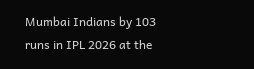Mumbai Indians by 103 runs in IPL 2026 at the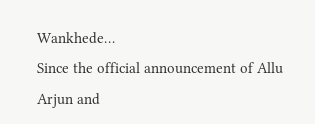Wankhede…
Since the official announcement of Allu Arjun and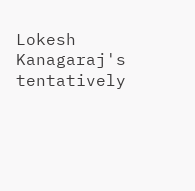Lokesh Kanagaraj's tentatively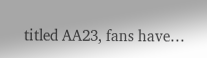titled AA23, fans have…